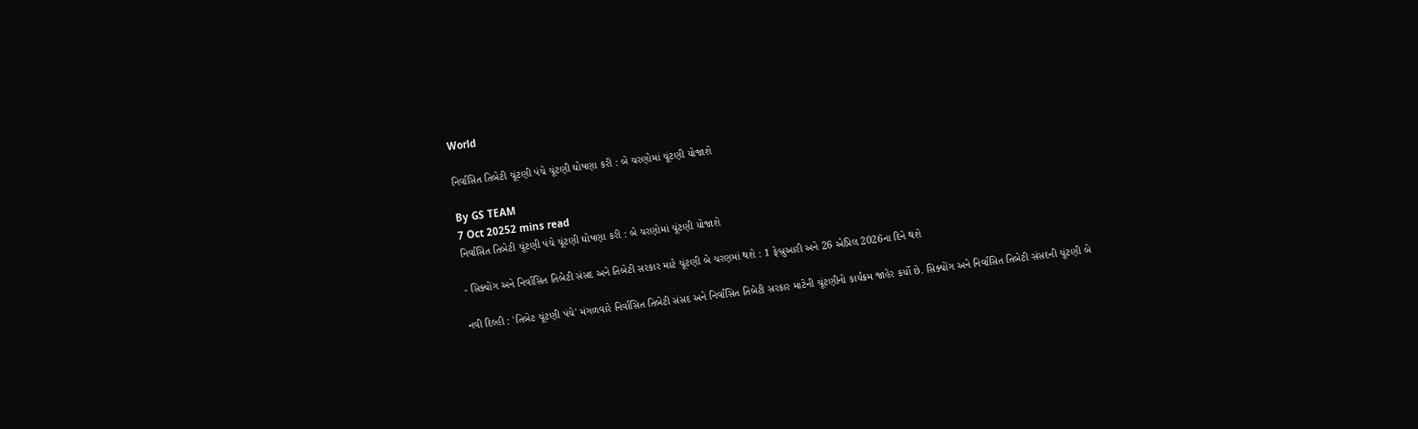World

નિર્વાસિત તિબેટી ચૂંટણી પંચે ચૂંટણી ઘોષણા કરી : બે ચરણોમાં ચૂંટણી યોજાશે

By GS TEAM
7 Oct 20252 mins read
નિર્વાસિત તિબેટી ચૂંટણી પંચે ચૂંટણી ઘોષણા કરી : બે ચરણોમાં ચૂંટણી યોજાશે

- સિક્યોંગ અને નિર્વાસિત તિબેટી સંસદ અને તિબેટી સરકાર માટે ચૂંટણી બે ચરણમાં થશે : 1 ફેબ્રુઆરી અને 26 એપ્રિલ 2026ના દિને થશે

નવી દિલ્હી : 'તિબેટ ચૂંટણી પંચે' મંગળવારે નિર્વાસિત તિબેટી સંસદ અને નિર્વાસિત તિબેટી સરકાર માટેની ચૂંટણીનો કાર્યક્રમ જાહેર કર્યો છે. સિક્યોંગ અને નિર્વાસિત તિબેટી સંસદની ચૂંટણી બે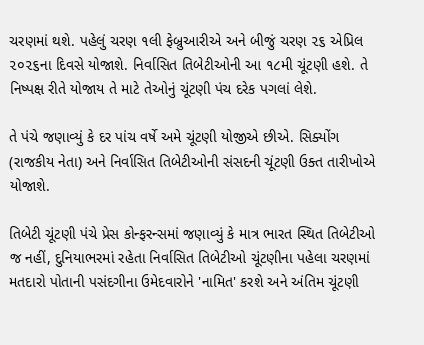ચરણમાં થશે. પહેલું ચરણ ૧લી ફેબ્રુઆરીએ અને બીજું ચરણ ૨૬ એપ્રિલ ૨૦૨૬ના દિવસે યોજાશે. નિર્વાસિત તિબેટીઓની આ ૧૮મી ચૂંટણી હશે. તે નિષ્પક્ષ રીતે યોજાય તે માટે તેઓનું ચૂંટણી પંચ દરેક પગલાં લેશે.

તે પંચે જણાવ્યું કે દર પાંચ વર્ષે અમે ચૂંટણી યોજીએ છીએ. સિક્યોંગ (રાજકીય નેતા) અને નિર્વાસિત તિબેટીઓની સંસદની ચૂંટણી ઉક્ત તારીખોએ યોજાશે.

તિબેટી ચૂંટણી પંચે પ્રેસ કોન્ફરન્સમાં જણાવ્યું કે માત્ર ભારત સ્થિત તિબેટીઓ જ નહીં, દુનિયાભરમાં રહેતા નિર્વાસિત તિબેટીઓ ચૂંટણીના પહેલા ચરણમાં મતદારો પોતાની પસંદગીના ઉમેદવારોને 'નામિત' કરશે અને અંતિમ ચૂંટણી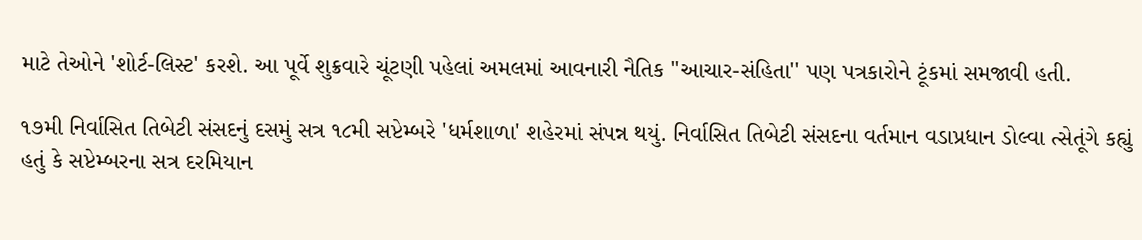માટે તેઓને 'શોર્ટ-લિસ્ટ' કરશે. આ પૂર્વે શુક્રવારે ચૂંટણી પહેલાં અમલમાં આવનારી નૈતિક ''આચાર-સંહિતા'' પણ પત્રકારોને ટૂંકમાં સમજાવી હતી.

૧૭મી નિર્વાસિત તિબેટી સંસદનું દસમું સત્ર ૧૮મી સપ્ટેમ્બરે 'ધર્મશાળા' શહેરમાં સંપન્ન થયું. નિર્વાસિત તિબેટી સંસદના વર્તમાન વડાપ્રધાન ડોલ્વા ત્સેતૂંગે કહ્યું હતું કે સપ્ટેમ્બરના સત્ર દરમિયાન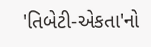'તિબેટી-એકતા'નો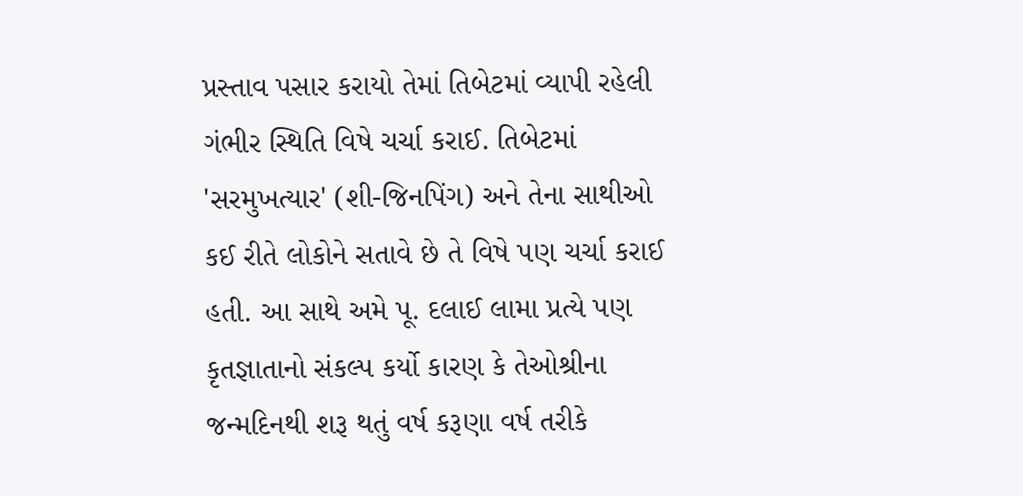પ્રસ્તાવ પસાર કરાયો તેમાં તિબેટમાં વ્યાપી રહેલી ગંભીર સ્થિતિ વિષે ચર્ચા કરાઈ. તિબેટમાં 'સરમુખત્યાર' (શી-જિનપિંગ) અને તેના સાથીઓ કઈ રીતે લોકોને સતાવે છે તે વિષે પણ ચર્ચા કરાઈ હતી. આ સાથે અમે પૂ. દલાઈ લામા પ્રત્યે પણ કૃતજ્ઞાતાનો સંકલ્પ કર્યો કારણ કે તેઓશ્રીના જન્મદિનથી શરૂ થતું વર્ષ કરૂણા વર્ષ તરીકે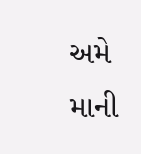અમે માની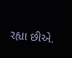રહ્યા છીએ.